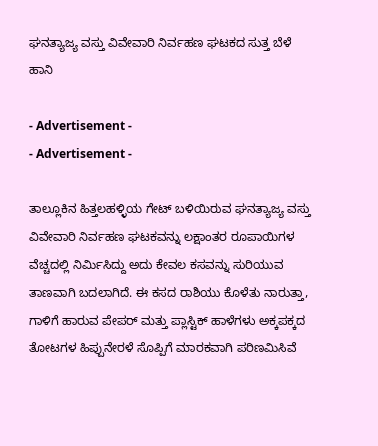ಘನತ್ಯಾಜ್ಯ ವಸ್ತು ವಿವೇವಾರಿ ನಿರ್ವಹಣ ಘಟಕದ ಸುತ್ತ ಬೆಳೆ ಹಾನಿ

- Advertisement -
- Advertisement -

ತಾಲ್ಲೂಕಿನ ಹಿತ್ತಲಹಳ್ಳಿಯ ಗೇಟ್ ಬಳಿಯಿರುವ ಘನತ್ಯಾಜ್ಯ ವಸ್ತು ವಿವೇವಾರಿ ನಿರ್ವಹಣ ಘಟಕವನ್ನು ಲಕ್ಷಾಂತರ ರೂಪಾಯಿಗಳ ವೆಚ್ಚದಲ್ಲಿ ನಿರ್ಮಿಸಿದ್ದು ಅದು ಕೇವಲ ಕಸವನ್ನು ಸುರಿಯುವ ತಾಣವಾಗಿ ಬದಲಾಗಿದೆ. ಈ ಕಸದ ರಾಶಿಯು ಕೊಳೆತು ನಾರುತ್ತಾ, ಗಾಳಿಗೆ ಹಾರುವ ಪೇಪರ್ ಮತ್ತು ಪ್ಲಾಸ್ಟಿಕ್ ಹಾಳೆಗಳು ಅಕ್ಕಪಕ್ಕದ ತೋಟಗಳ ಹಿಪ್ಪುನೇರಳೆ ಸೊಪ್ಪಿಗೆ ಮಾರಕವಾಗಿ ಪರಿಣಮಿಸಿವೆ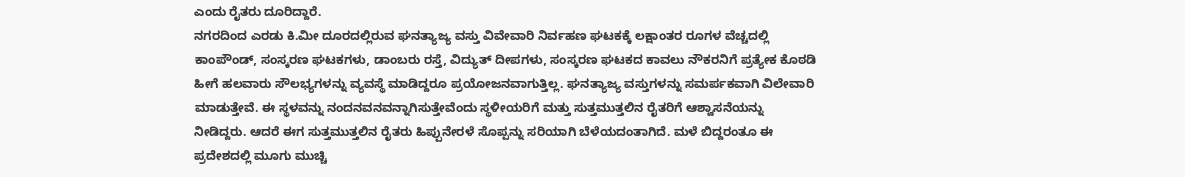ಎಂದು ರೈತರು ದೂರಿದ್ದಾರೆ.
ನಗರದಿಂದ ಎರಡು ಕಿ.ಮೀ ದೂರದಲ್ಲಿರುವ ಘನತ್ಯಾಜ್ಯ ವಸ್ತು ವಿವೇವಾರಿ ನಿರ್ವಹಣ ಘಟಕಕ್ಕೆ ಲಕ್ಷಾಂತರ ರೂಗಳ ವೆಚ್ಚದಲ್ಲಿ ಕಾಂಪೌಂಡ್, ಸಂಸ್ಕರಣ ಘಟಕಗಳು, ಡಾಂಬರು ರಸ್ತೆ, ವಿದ್ಯುತ್ ದೀಪಗಳು, ಸಂಸ್ಕರಣ ಘಟಕದ ಕಾವಲು ನೌಕರನಿಗೆ ಪ್ರತ್ಯೇಕ ಕೊಠಡಿ ಹೀಗೆ ಹಲವಾರು ಸೌಲಭ್ಯಗಳನ್ನು ವ್ಯವಸ್ಥೆ ಮಾಡಿದ್ದರೂ ಪ್ರಯೋಜನವಾಗುತ್ತಿಲ್ಲ. ಘನತ್ಯಾಜ್ಯ ವಸ್ತುಗಳನ್ನು ಸಮರ್ಪಕವಾಗಿ ವಿಲೇವಾರಿ ಮಾಡುತ್ತೇವೆ. ಈ ಸ್ಥಳವನ್ನು ನಂದನವನವನ್ನಾಗಿಸುತ್ತೇವೆಂದು ಸ್ಥಳೀಯರಿಗೆ ಮತ್ತು ಸುತ್ತಮುತ್ತಲಿನ ರೈತರಿಗೆ ಆಶ್ವಾಸನೆಯನ್ನು ನೀಡಿದ್ದರು. ಆದರೆ ಈಗ ಸುತ್ತಮುತ್ತಲಿನ ರೈತರು ಹಿಪ್ಪುನೇರಳೆ ಸೊಪ್ಪನ್ನು ಸರಿಯಾಗಿ ಬೆಳೆಯದಂತಾಗಿದೆ. ಮಳೆ ಬಿದ್ದರಂತೂ ಈ ಪ್ರದೇಶದಲ್ಲಿ ಮೂಗು ಮುಚ್ಚಿ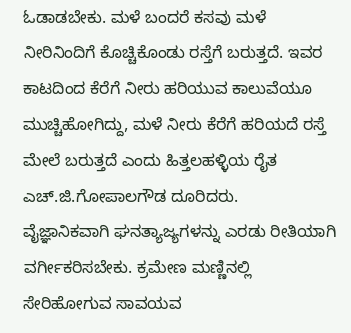ಓಡಾಡಬೇಕು. ಮಳೆ ಬಂದರೆ ಕಸವು ಮಳೆ ನೀರಿನಿಂದಿಗೆ ಕೊಚ್ಚಿಕೊಂಡು ರಸ್ತೆಗೆ ಬರುತ್ತದೆ. ಇವರ ಕಾಟದಿಂದ ಕೆರೆಗೆ ನೀರು ಹರಿಯುವ ಕಾಲುವೆಯೂ ಮುಚ್ಚಿಹೋಗಿದ್ದು, ಮಳೆ ನೀರು ಕೆರೆಗೆ ಹರಿಯದೆ ರಸ್ತೆ ಮೇಲೆ ಬರುತ್ತದೆ ಎಂದು ಹಿತ್ತಲಹಳ್ಳಿಯ ರೈತ ಎಚ್.ಜಿ.ಗೋಪಾಲಗೌಡ ದೂರಿದರು.
ವೈಜ್ಞಾನಿಕವಾಗಿ ಘನತ್ಯಾಜ್ಯಗಳನ್ನು ಎರಡು ರೀತಿಯಾಗಿ ವರ್ಗೀಕರಿಸಬೇಕು. ಕ್ರಮೇಣ ಮಣ್ಣಿನಲ್ಲಿ ಸೇರಿಹೋಗುವ ಸಾವಯವ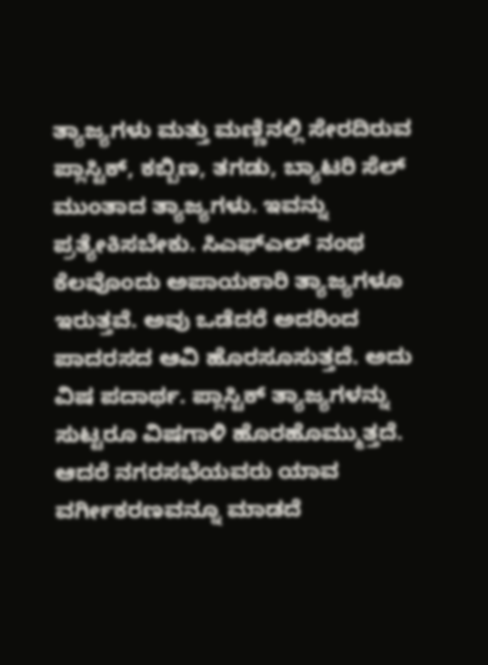ತ್ಯಾಜ್ಯಗಳು ಮತ್ತು ಮಣ್ಣಿನಲ್ಲಿ ಸೇರದಿರುವ ಪ್ಲಾಸ್ಟಿಕ್, ಕಬ್ಬಿಣ, ತಗಡು, ಬ್ಯಾಟರಿ ಸೆಲ್ ಮುಂತಾದ ತ್ಯಾಜ್ಯಗಳು. ಇವನ್ನು ಪ್ರತ್ಯೇಕಿಸಬೇಕು. ಸಿಎಫ್ಎಲ್ ನಂಥ ಕೆಲವೊಂದು ಅಪಾಯಕಾರಿ ತ್ಯಾಜ್ಯಗಳೂ ಇರುತ್ತವೆ. ಅವು ಒಡೆದರೆ ಅದರಿಂದ ಪಾದರಸದ ಆವಿ ಹೊರಸೂಸುತ್ತದೆ. ಅದು ವಿಷ ಪದಾರ್ಥ. ಪ್ಲಾಸ್ಟಿಕ್ ತ್ಯಾಜ್ಯಗಳನ್ನು ಸುಟ್ಟರೂ ವಿಷಗಾಳಿ ಹೊರಹೊಮ್ಮುತ್ತದೆ. ಆದರೆ ನಗರಸಭೆಯವರು ಯಾವ ವರ್ಗೀಕರಣವನ್ನೂ ಮಾಡದೆ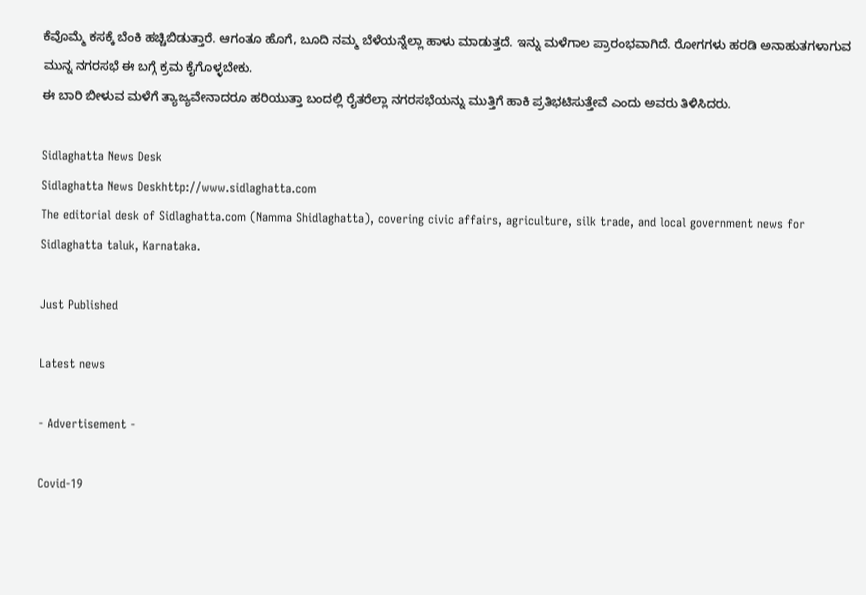ಕೆವೊಮ್ಮೆ ಕಸಕ್ಕೆ ಬೆಂಕಿ ಹಚ್ಚಿಬಿಡುತ್ತಾರೆ. ಆಗಂತೂ ಹೊಗೆ, ಬೂದಿ ನಮ್ಮ ಬೆಳೆಯನ್ನೆಲ್ಲಾ ಹಾಳು ಮಾಡುತ್ತದೆ. ಇನ್ನು ಮಳೆಗಾಲ ಪ್ರಾರಂಭವಾಗಿದೆ. ರೋಗಗಳು ಹರಡಿ ಅನಾಹುತಗಳಾಗುವ ಮುನ್ನ ನಗರಸಭೆ ಈ ಬಗ್ಗೆ ಕ್ರಮ ಕೈಗೊಳ್ಳಬೇಕು.
ಈ ಬಾರಿ ಬೀಳುವ ಮಳೆಗೆ ತ್ಯಾಜ್ಯವೇನಾದರೂ ಹರಿಯುತ್ತಾ ಬಂದಲ್ಲಿ ರೈತರೆಲ್ಲಾ ನಗರಸಭೆಯನ್ನು ಮುತ್ತಿಗೆ ಹಾಕಿ ಪ್ರತಿಭಟಿಸುತ್ತೇವೆ ಎಂದು ಅವರು ತಿಳಿಸಿದರು.

Sidlaghatta News Desk
Sidlaghatta News Deskhttp://www.sidlaghatta.com
The editorial desk of Sidlaghatta.com (Namma Shidlaghatta), covering civic affairs, agriculture, silk trade, and local government news for Sidlaghatta taluk, Karnataka.

Just Published

Latest news

- Advertisement -

Covid-19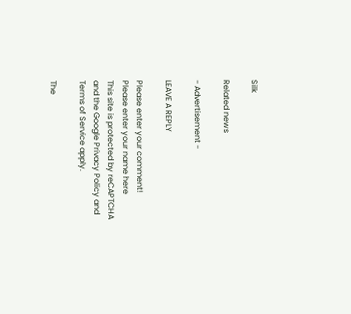Silk

Related news

- Advertisement -

LEAVE A REPLY

Please enter your comment!
Please enter your name here
This site is protected by reCAPTCHA and the Google Privacy Policy and Terms of Service apply.

The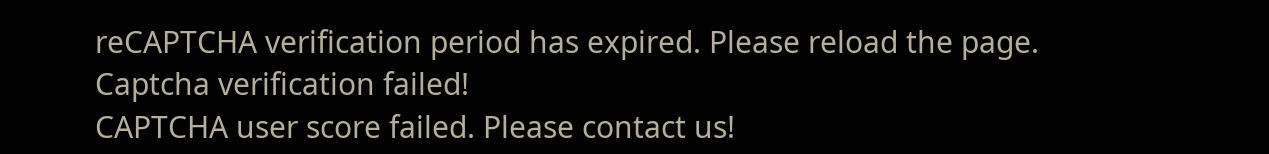reCAPTCHA verification period has expired. Please reload the page.
Captcha verification failed!
CAPTCHA user score failed. Please contact us!